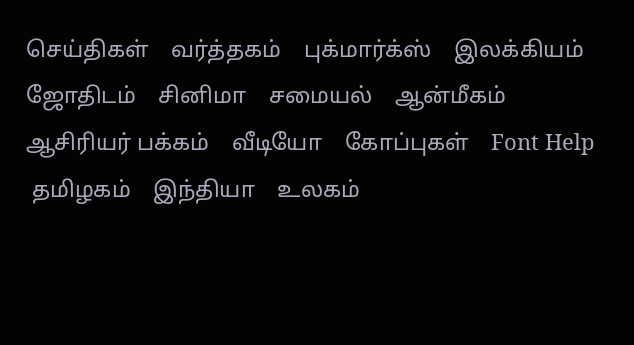செய்திகள்    வர்த்தகம்    புக்மார்க்ஸ்    இலக்கியம்    ஜோதிடம்    சினிமா    சமையல்    ஆன்மீகம்    ஆசிரியர் பக்கம்    வீடியோ    கோப்புகள்    Font Help
 தமிழகம்    இந்தியா    உலகம்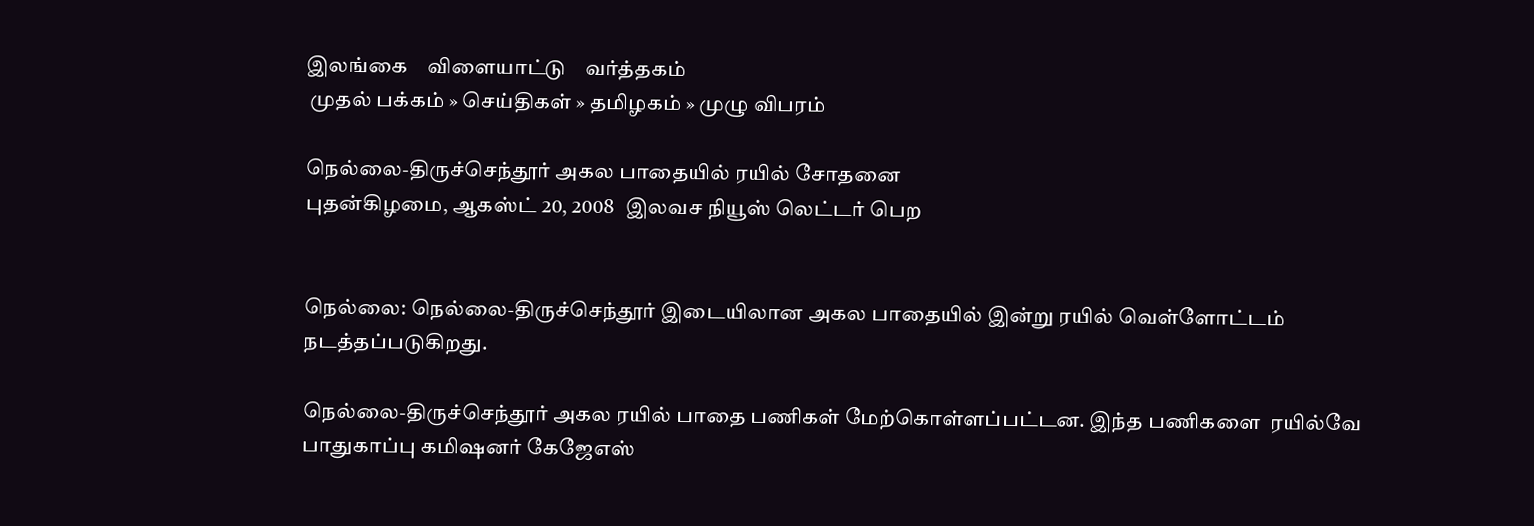இலங்கை    விளையாட்டு    வர்த்தகம்
 முதல் பக்கம் » செய்திகள் » தமிழகம் » முழு விபரம்

நெல்லை-திருச்செந்தூர் அகல பாதையில் ரயில் சோதனை
புதன்கிழமை, ஆகஸ்ட் 20, 2008   இலவச நியூஸ் லெட்டர் பெற


நெல்லை: நெல்லை-திருச்செந்தூர் இடையிலான அகல பாதையில் இன்று ரயில் வெள்ளோட்டம் நடத்தப்படுகிறது.

நெல்லை-திருச்செந்தூர் அகல ரயில் பாதை பணிகள் மேற்கொள்ளப்பட்டன. இந்த பணிகளை  ரயில்வே பாதுகாப்பு கமிஷனர் கேஜேஎஸ்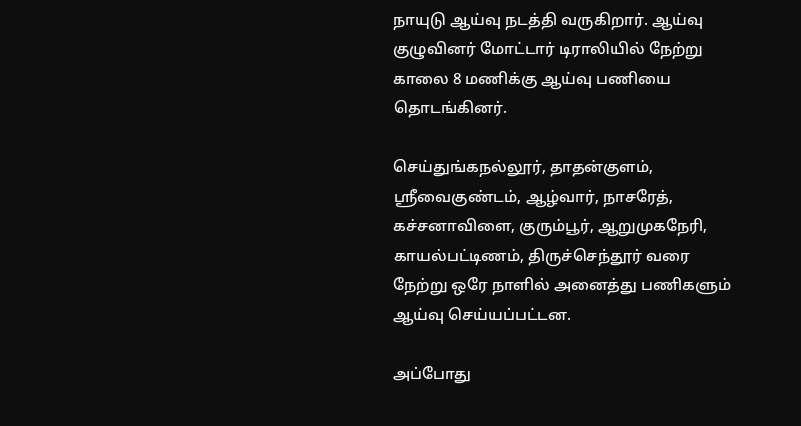நாயுடு ஆய்வு நடத்தி வருகிறார். ஆய்வு குழுவினர் மோட்டார் டிராலியில் நேற்று காலை 8 மணிக்கு ஆய்வு பணியை தொடங்கினர்.

செய்துங்கநல்லூர், தாதன்குளம், ஸ்ரீவைகுண்டம், ஆழ்வார், நாசரேத், கச்சனாவிளை, குரும்பூர், ஆறுமுகநேரி, காயல்பட்டிணம், திருச்செந்தூர் வரை நேற்று ஒரே நாளில் அனைத்து பணிகளும் ஆய்வு செய்யப்பட்டன.

அப்போது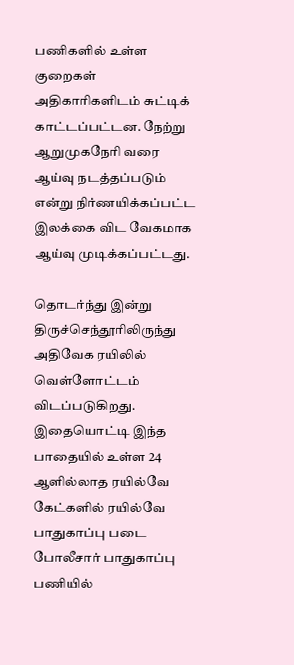பணிகளில் உள்ள குறைகள் அதிகாரிகளிடம் சுட்டிக் காட்டப்பட்டன. நேற்று ஆறுமுகநேரி வரை ஆய்வு நடத்தப்படும் என்று நிர்ணயிக்கப்பட்ட இலக்கை விட வேகமாக ஆய்வு முடிக்கப்பட்டது.

தொடர்ந்து இன்று திருச்செந்தூரிலிருந்து அதிவேக ரயிலில் வெள்ளோட்டம் விடப்படுகிறது. இதையொட்டி இந்த பாதையில் உள்ள 24 ஆளில்லாத ரயில்வே கேட்களில் ரயில்வே பாதுகாப்பு படை போலீசார் பாதுகாப்பு பணியில்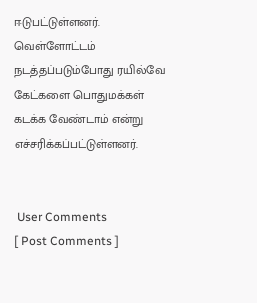ஈடுபட்டுள்ளனர். வெள்ளோட்டம் நடத்தப்படும்போது ரயில்வே கேட்களை பொதுமக்கள் கடக்க வேண்டாம் என்று எச்சரிக்கப்பட்டுள்ளனர்.


 User Comments
[ Post Comments ]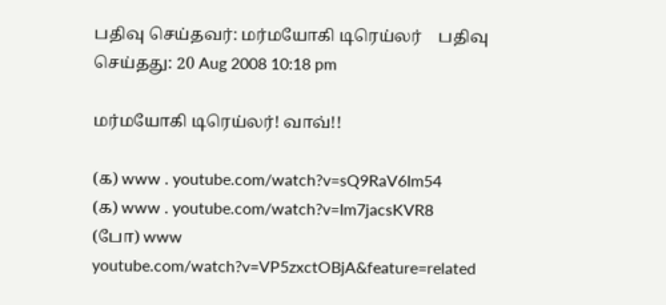பதிவு செய்தவர்: மர்மயோகி டிரெய்லர்    பதிவு செய்தது: 20 Aug 2008 10:18 pm

மர்மயோகி டிரெய்லர்! வாவ்!!

(௧) www . youtube.com/watch?v=sQ9RaV6Im54
(க) www . youtube.com/watch?v=Im7jacsKVR8
(போ) www youtube.com/watch?v=VP5zxctOBjA&feature=related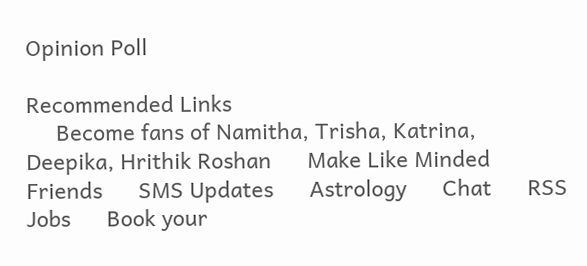Opinion Poll

Recommended Links
     Become fans of Namitha, Trisha, Katrina, Deepika, Hrithik Roshan      Make Like Minded Friends      SMS Updates      Astrology      Chat      RSS      Jobs      Book your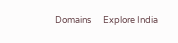Domains      Explore India